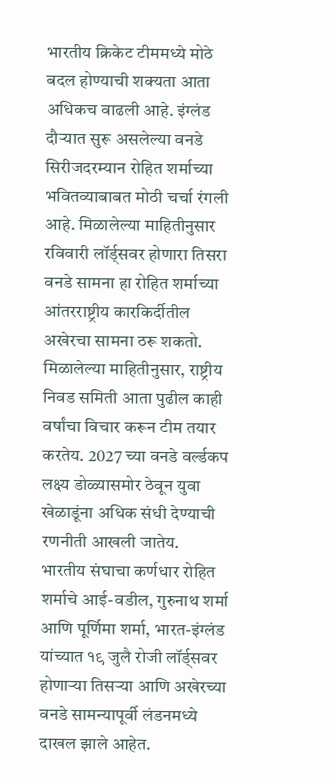भारतीय क्रिकेट टीममध्ये मोठे बदल होण्याची शक्यता आता अधिकच वाढली आहे. इंग्लंड दौऱ्यात सुरू असलेल्या वनडे सिरीजदरम्यान रोहित शर्माच्या भवितव्याबाबत मोठी चर्चा रंगली आहे. मिळालेल्या माहितीनुसार रविवारी लॉर्ड्सवर होणारा तिसरा वनडे सामना हा रोहित शर्माच्या आंतरराष्ट्रीय कारकिर्दीतील अखेरचा सामना ठरू शकतो.
मिळालेल्या माहितीनुसार, राष्ट्रीय निवड समिती आता पुढील काही वर्षांचा विचार करून टीम तयार करतेय. 2027 च्या वनडे वर्ल्डकप लक्ष्य डोळ्यासमोर ठेवून युवा खेळाडूंना अधिक संधी देण्याची रणनीती आखली जातेय.
भारतीय संघाचा कर्णधार रोहित शर्माचे आई-वडील, गुरुनाथ शर्मा आणि पूर्णिमा शर्मा, भारत-इंग्लंड यांच्यात १९ जुलै रोजी लॉर्ड्सवर होणाऱ्या तिसऱ्या आणि अखेरच्या वनडे सामन्यापूर्वी लंडनमध्ये दाखल झाले आहेत.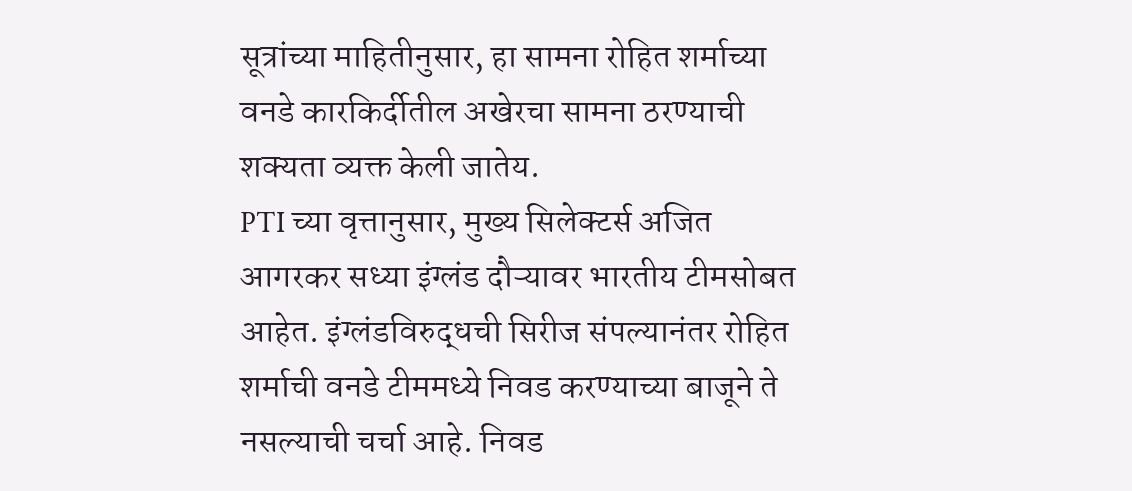सूत्रांच्या माहितीनुसार, हा सामना रोहित शर्माच्या वनडे कारकिर्दीतील अखेरचा सामना ठरण्याची शक्यता व्यक्त केली जातेय.
PTI च्या वृत्तानुसार, मुख्य सिलेक्टर्स अजित आगरकर सध्या इंग्लंड दौऱ्यावर भारतीय टीमसोबत आहेत. इंग्लंडविरुद्धची सिरीज संपल्यानंतर रोहित शर्माची वनडे टीममध्ये निवड करण्याच्या बाजूने ते नसल्याची चर्चा आहे. निवड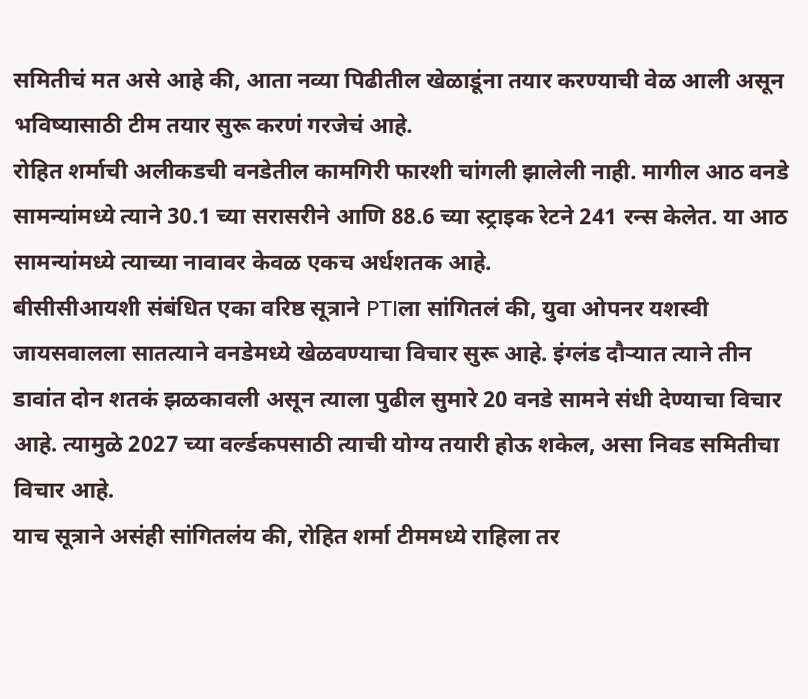समितीचं मत असे आहे की, आता नव्या पिढीतील खेळाडूंना तयार करण्याची वेळ आली असून भविष्यासाठी टीम तयार सुरू करणं गरजेचं आहे.
रोहित शर्माची अलीकडची वनडेतील कामगिरी फारशी चांगली झालेली नाही. मागील आठ वनडे सामन्यांमध्ये त्याने 30.1 च्या सरासरीने आणि 88.6 च्या स्ट्राइक रेटने 241 रन्स केलेत. या आठ सामन्यांमध्ये त्याच्या नावावर केवळ एकच अर्धशतक आहे.
बीसीसीआयशी संबंधित एका वरिष्ठ सूत्राने PTIला सांगितलं की, युवा ओपनर यशस्वी जायसवालला सातत्याने वनडेमध्ये खेळवण्याचा विचार सुरू आहे. इंग्लंड दौऱ्यात त्याने तीन डावांत दोन शतकं झळकावली असून त्याला पुढील सुमारे 20 वनडे सामने संधी देण्याचा विचार आहे. त्यामुळे 2027 च्या वर्ल्डकपसाठी त्याची योग्य तयारी होऊ शकेल, असा निवड समितीचा विचार आहे.
याच सूत्राने असंही सांगितलंय की, रोहित शर्मा टीममध्ये राहिला तर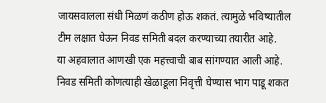जायसवालला संधी मिळणं कठीण होऊ शकतं. त्यामुळे भविष्यातील टीम लक्षात घेऊन निवड समिती बदल करण्याच्या तयारीत आहे.
या अहवालात आणखी एक महत्त्वाची बाब सांगण्यात आली आहे. निवड समिती कोणत्याही खेळाडूला निवृत्ती घेण्यास भाग पाडू शकत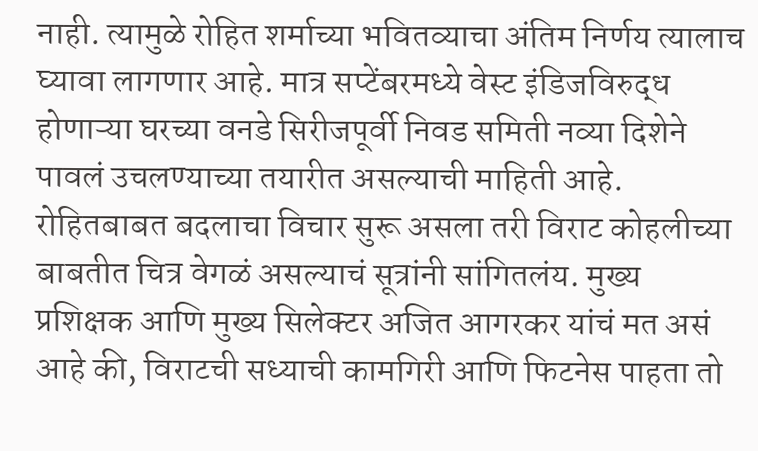नाही. त्यामुळे रोहित शर्माच्या भवितव्याचा अंतिम निर्णय त्यालाच घ्यावा लागणार आहे. मात्र सप्टेंबरमध्ये वेस्ट इंडिजविरुद्ध होणाऱ्या घरच्या वनडे सिरीजपूर्वी निवड समिती नव्या दिशेने पावलं उचलण्याच्या तयारीत असल्याची माहिती आहे.
रोहितबाबत बदलाचा विचार सुरू असला तरी विराट कोहलीच्या बाबतीत चित्र वेगळं असल्याचं सूत्रांनी सांगितलंय. मुख्य प्रशिक्षक आणि मुख्य सिलेक्टर अजित आगरकर यांचं मत असं आहे की, विराटची सध्याची कामगिरी आणि फिटनेस पाहता तो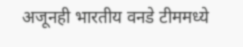अजूनही भारतीय वनडे टीममध्ये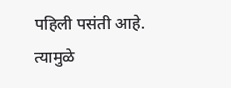पहिली पसंती आहे. त्यामुळे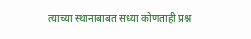त्याच्या स्थानाबाबत सध्या कोणताही प्रश्न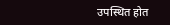उपस्थित होत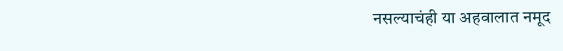नसल्याचंही या अहवालात नमूद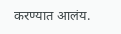करण्यात आलंय.